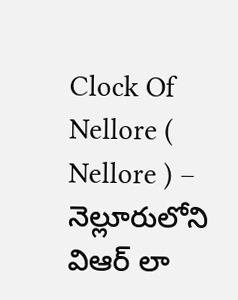Clock Of Nellore ( Nellore ) – నెల్లూరులోని విఆర్ లా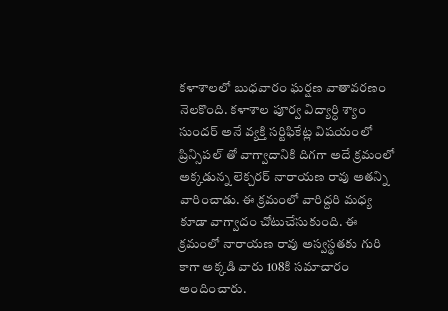కళాశాలలో బుధవారం ఘర్షణ వాతావరణం నెలకొంది. కళాశాల పూర్వ విద్యార్ధి శ్యాం సుందర్ అనే వ్యక్తి సర్టిఫికేట్ల విషయంలో ప్రిన్సిపల్ తో వాగ్వాదానికి దిగగా అదే క్రమంలో అక్కడున్న లెక్చరర్ నారాయణ రావు అతన్ని వారించాడు. ఈ క్రమంలో వారిద్దరి మధ్య కూడా వాగ్వాదం చోటుచేసుకుంది. ఈ క్రమంలో నారాయణ రావు అస్వస్థతకు గురి కాగా అక్కడి వారు 108కి సమాచారం అందించారు.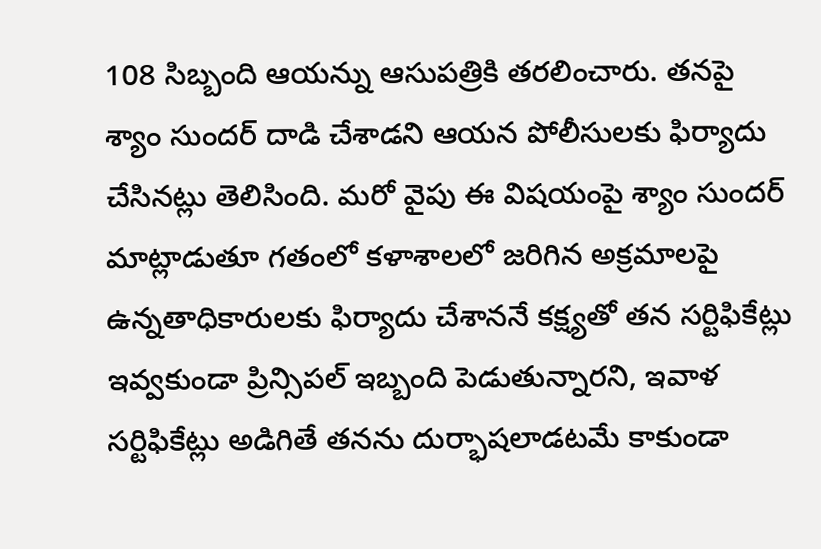108 సిబ్బంది ఆయన్ను ఆసుపత్రికి తరలించారు. తనపై శ్యాం సుందర్ దాడి చేశాడని ఆయన పోలీసులకు ఫిర్యాదు చేసినట్లు తెలిసింది. మరో వైపు ఈ విషయంపై శ్యాం సుందర్ మాట్లాడుతూ గతంలో కళాశాలలో జరిగిన అక్రమాలపై ఉన్నతాధికారులకు ఫిర్యాదు చేశాననే కక్ష్యతో తన సర్టిఫికేట్లు ఇవ్వకుండా ప్రిన్సిపల్ ఇబ్బంది పెడుతున్నారని, ఇవాళ సర్టిఫికేట్లు అడిగితే తనను దుర్భాషలాడటమే కాకుండా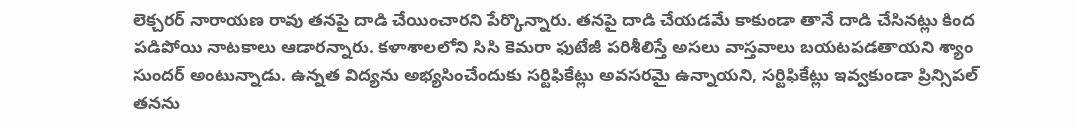లెక్చరర్ నారాయణ రావు తనపై దాడి చేయించారని పేర్కొన్నారు. తనపై దాడి చేయడమే కాకుండా తానే దాడి చేసినట్లు కింద పడిపోయి నాటకాలు ఆడారన్నారు. కళాశాలలోని సిసి కెమరా ఫుటేజీ పరిశీలిస్తే అసలు వాస్తవాలు బయటపడతాయని శ్యాం సుందర్ అంటున్నాడు. ఉన్నత విద్యను అభ్యసించేందుకు సర్టిఫికేట్లు అవసరమై ఉన్నాయని, సర్టిఫికేట్లు ఇవ్వకుండా ప్రిన్సిపల్ తనను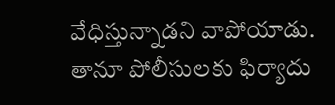వేధిస్తున్నాడని వాపోయాడు. తానూ పోలీసులకు ఫిర్యాదు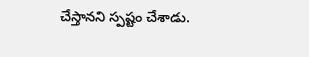చేస్తానని స్పష్టం చేశాడు.